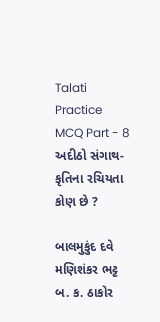Talati Practice MCQ Part - 8
અદીઠો સંગાથ-કૃતિના રચિયતા કોણ છે ?

બાલમુકુંદ દવે
મણિશંકર ભટ્ટ
બ. ક. ઠાકોર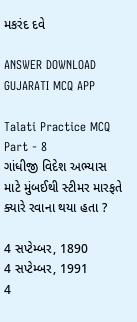મકરંદ દવે

ANSWER DOWNLOAD GUJARATI MCQ APP

Talati Practice MCQ Part - 8
ગાંધીજી વિદેશ અભ્યાસ માટે મુંબઈથી સ્ટીમર મારફતે ક્યારે રવાના થયા હતા ?

4 સપ્ટેમ્બર, 1890
4 સપ્ટેમ્બર, 1991
4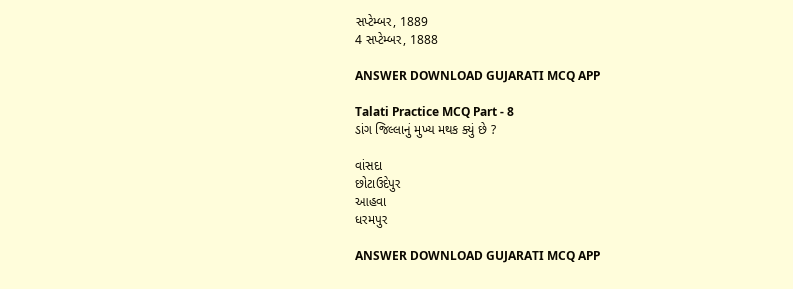સપ્ટેમ્બર, 1889
4 સપ્ટેમ્બર, 1888

ANSWER DOWNLOAD GUJARATI MCQ APP

Talati Practice MCQ Part - 8
ડાંગ જિલ્લાનું મુખ્ય મથક ક્યું છે ?

વાંસદા
છોટાઉદેપુર
આહવા
ધરમપુર

ANSWER DOWNLOAD GUJARATI MCQ APP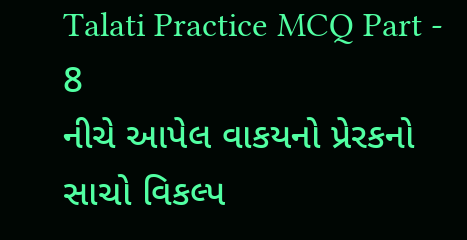Talati Practice MCQ Part - 8
નીચે આપેલ વાકયનો પ્રેરકનો સાચો વિકલ્પ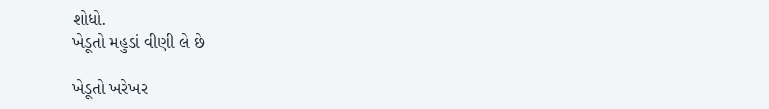શોધો.
ખેડૂતો મહુડાં વીણી લે છે

ખેડૂતો ખરેખર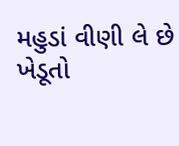મહુડાં વીણી લે છે
ખેડૂતો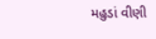મહુડાં વીણી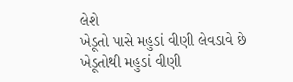લેશે
ખેડૂતો પાસે મહુડાં વીણી લેવડાવે છે
ખેડૂતોથી મહુડાં વીણી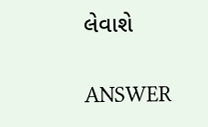લેવાશે

ANSWER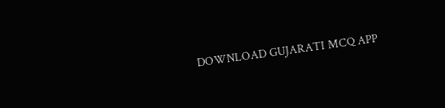DOWNLOAD GUJARATI MCQ APP